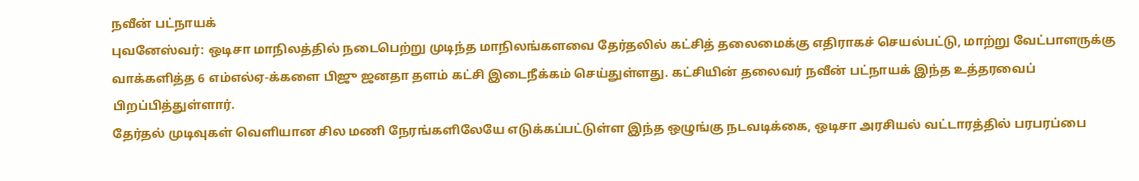நவீன் பட்நாயக்
புவனேஸ்வர்: ஒடிசா மாநிலத்தில் நடைபெற்று முடிந்த மாநிலங்களவை தேர்தலில் கட்சித் தலைமைக்கு எதிராகச் செயல்பட்டு, மாற்று வேட்பாளருக்கு வாக்களித்த 6 எம்எல்ஏ-க்களை பிஜு ஜனதா தளம் கட்சி இடைநீக்கம் செய்துள்ளது. கட்சியின் தலைவர் நவீன் பட்நாயக் இந்த உத்தரவைப் பிறப்பித்துள்ளார்.
தேர்தல் முடிவுகள் வெளியான சில மணி நேரங்களிலேயே எடுக்கப்பட்டுள்ள இந்த ஒழுங்கு நடவடிக்கை, ஒடிசா அரசியல் வட்டாரத்தில் பரபரப்பை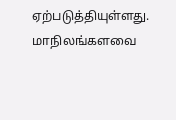ஏற்படுத்தியுள்ளது.
மாநிலங்களவை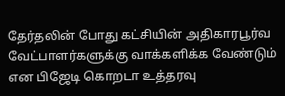தேர்தலின் போது கட்சியின் அதிகாரபூர்வ வேட்பாளர்களுக்கு வாக்களிக்க வேண்டும் என பிஜேடி கொறடா உத்தரவு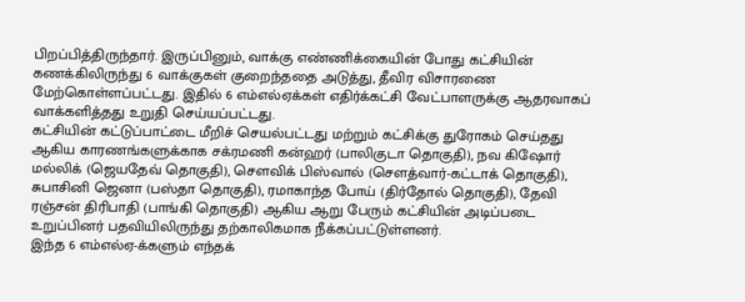பிறப்பித்திருந்தார். இருப்பினும், வாக்கு எண்ணிக்கையின் போது கட்சியின் கணக்கிலிருந்து 6 வாக்குகள் குறைந்ததை அடுத்து, தீவிர விசாரணை மேற்கொள்ளப்பட்டது. இதில் 6 எம்எல்ஏக்கள் எதிர்க்கட்சி வேட்பாளருக்கு ஆதரவாகப் வாக்களித்தது உறுதி செய்யப்பட்டது.
கட்சியின் கட்டுப்பாட்டை மீறிச் செயல்பட்டது மற்றும் கட்சிக்கு துரோகம் செய்தது ஆகிய காரணங்களுக்காக சக்ரமணி கன்ஹர் (பாலிகுடா தொகுதி), நவ கிஷோர் மல்லிக் (ஜெயதேவ் தொகுதி), சௌவிக் பிஸ்வால் (சௌத்வார்-கட்டாக் தொகுதி), சுபாசினி ஜெனா (பஸ்தா தொகுதி), ரமாகாந்த போய் (திர்தோல் தொகுதி), தேவி ரஞ்சன் திரிபாதி (பாங்கி தொகுதி) ஆகிய ஆறு பேரும் கட்சியின் அடிப்படை உறுப்பினர் பதவியிலிருந்து தற்காலிகமாக நீக்கப்பட்டுள்ளனர்.
இந்த 6 எம்எல்ஏ-க்களும் எந்தக்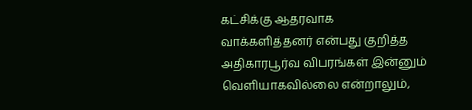கட்சிக்கு ஆதரவாக வாக்களித்தனர் என்பது குறித்த அதிகாரபூர்வ விபரங்கள் இன்னும் வெளியாகவில்லை என்றாலும்,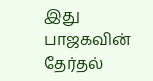இது பாஜகவின் தேர்தல்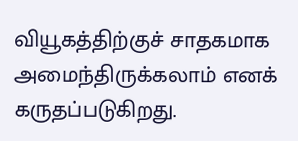வியூகத்திற்குச் சாதகமாக அமைந்திருக்கலாம் எனக் கருதப்படுகிறது.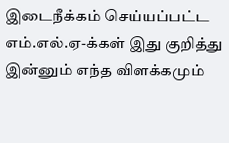இடைநீக்கம் செய்யப்பட்ட எம்.எல்.ஏ-க்கள் இது குறித்து இன்னும் எந்த விளக்கமும்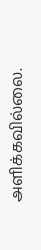அளிக்கவில்லை.